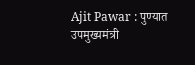Ajit Pawar : पुण्यात उपमुख्यमंत्री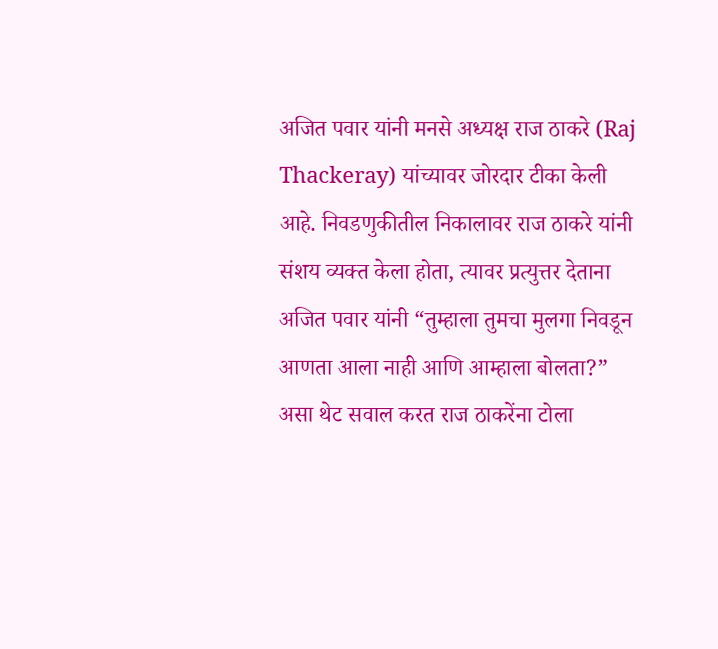अजित पवार यांनी मनसे अध्यक्ष राज ठाकरे (Raj Thackeray) यांच्यावर जोरदार टीका केली आहे. निवडणुकीतील निकालावर राज ठाकरे यांनी संशय व्यक्त केला होता, त्यावर प्रत्युत्तर देताना अजित पवार यांनी “तुम्हाला तुमचा मुलगा निवडून आणता आला नाही आणि आम्हाला बोलता?” असा थेट सवाल करत राज ठाकरेंना टोला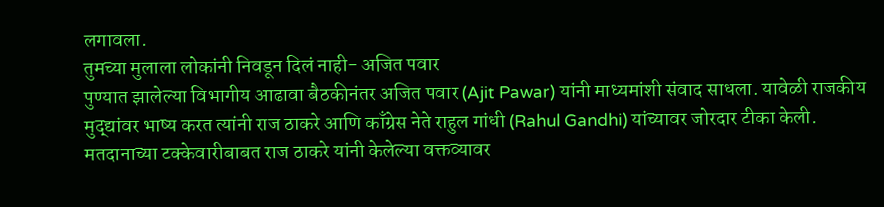लगावला.
तुमच्या मुलाला लोकांनी निवडून दिलं नाही- अजित पवार
पुण्यात झालेल्या विभागीय आढावा बैठकीनंतर अजित पवार (Ajit Pawar) यांनी माध्यमांशी संवाद साधला. यावेळी राजकीय मुद्द्यांवर भाष्य करत त्यांनी राज ठाकरे आणि काँग्रेस नेते राहुल गांधी (Rahul Gandhi) यांच्यावर जोरदार टीका केली. मतदानाच्या टक्केवारीबाबत राज ठाकरे यांनी केलेल्या वक्तव्यावर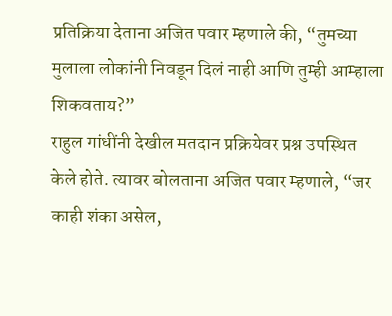प्रतिक्रिया देताना अजित पवार म्हणाले की, “तुमच्या मुलाला लोकांनी निवडून दिलं नाही आणि तुम्ही आम्हाला शिकवताय?”
राहुल गांधींनी देखील मतदान प्रक्रियेवर प्रश्न उपस्थित केले होते. त्यावर बोलताना अजित पवार म्हणाले, “जर काही शंका असेल,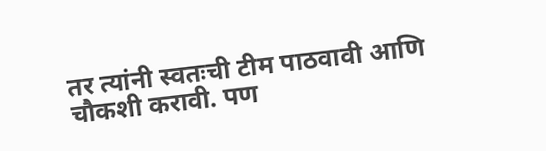तर त्यांनी स्वतःची टीम पाठवावी आणि चौकशी करावी. पण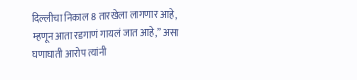दिल्लीचा निकाल 8 तारखेला लागणार आहे, म्हणून आता रडगाणं गायलं जात आहे,” असा घणाघाती आरोप त्यांनी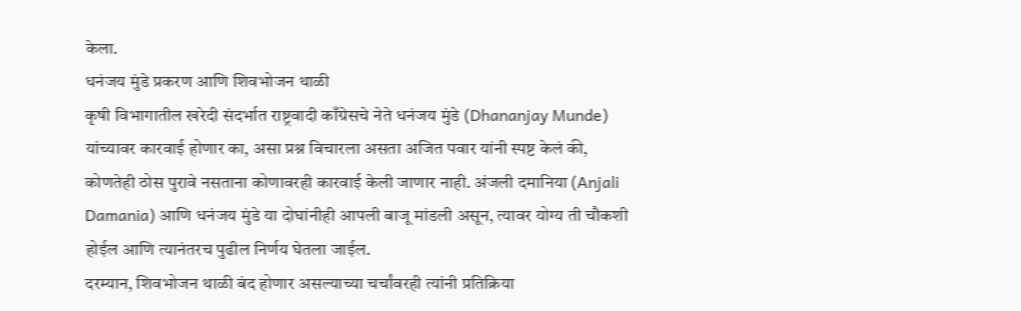केला.
धनंजय मुंडे प्रकरण आणि शिवभोजन थाळी
कृषी विभागातील खरेदी संदर्भात राष्ट्रवादी काँग्रेसचे नेते धनंजय मुंडे (Dhananjay Munde) यांच्यावर कारवाई होणार का, असा प्रश्न विचारला असता अजित पवार यांनी स्पष्ट केलं की, कोणतेही ठोस पुरावे नसताना कोणावरही कारवाई केली जाणार नाही. अंजली दमानिया (Anjali Damania) आणि धनंजय मुंडे या दोघांनीही आपली बाजू मांडली असून, त्यावर योग्य ती चौकशी होईल आणि त्यानंतरच पुढील निर्णय घेतला जाईल.
दरम्यान, शिवभोजन थाळी बंद होणार असल्याच्या चर्चांवरही त्यांनी प्रतिक्रिया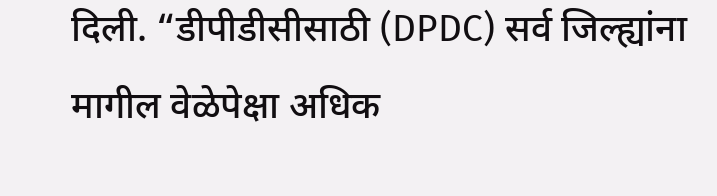दिली. “डीपीडीसीसाठी (DPDC) सर्व जिल्ह्यांना मागील वेळेपेक्षा अधिक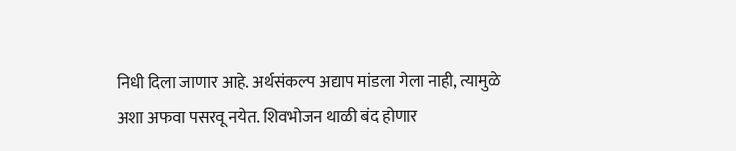निधी दिला जाणार आहे. अर्थसंकल्प अद्याप मांडला गेला नाही, त्यामुळे अशा अफवा पसरवू नयेत. शिवभोजन थाळी बंद होणार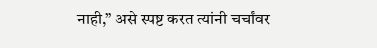नाही,” असे स्पष्ट करत त्यांनी चर्चांवर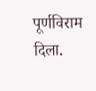पूर्णविराम दिला.